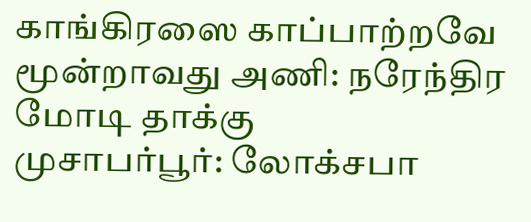காங்கிரஸை காப்பாற்றவே மூன்றாவது அணி: நரேந்திர மோடி தாக்கு
முசாபர்பூர்: லோக்சபா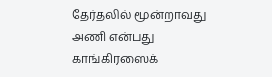தேர்தலில் மூன்றாவது அணி என்பது காங்கிரஸைக்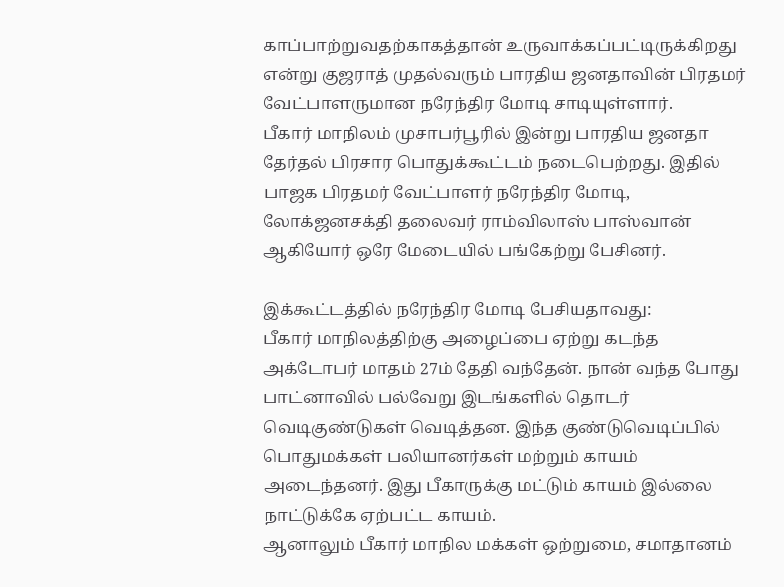காப்பாற்றுவதற்காகத்தான் உருவாக்கப்பட்டிருக்கிறது என்று குஜராத் முதல்வரும் பாரதிய ஜனதாவின் பிரதமர் வேட்பாளருமான நரேந்திர மோடி சாடியுள்ளார்.
பீகார் மாநிலம் முசாபர்பூரில் இன்று பாரதிய ஜனதா தேர்தல் பிரசார பொதுக்கூட்டம் நடைபெற்றது. இதில் பாஜக பிரதமர் வேட்பாளர் நரேந்திர மோடி, லோக்ஜனசக்தி தலைவர் ராம்விலாஸ் பாஸ்வான் ஆகியோர் ஒரே மேடையில் பங்கேற்று பேசினர்.

இக்கூட்டத்தில் நரேந்திர மோடி பேசியதாவது:
பீகார் மாநிலத்திற்கு அழைப்பை ஏற்று கடந்த அக்டோபர் மாதம் 27ம் தேதி வந்தேன். நான் வந்த போது பாட்னாவில் பல்வேறு இடங்களில் தொடர் வெடிகுண்டுகள் வெடித்தன. இந்த குண்டுவெடிப்பில் பொதுமக்கள் பலியானர்கள் மற்றும் காயம் அடைந்தனர். இது பீகாருக்கு மட்டும் காயம் இல்லை நாட்டுக்கே ஏற்பட்ட காயம்.
ஆனாலும் பீகார் மாநில மக்கள் ஒற்றுமை, சமாதானம்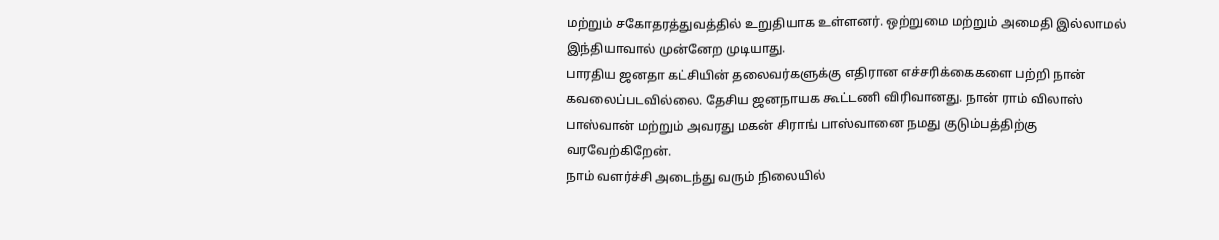மற்றும் சகோதரத்துவத்தில் உறுதியாக உள்ளனர். ஒற்றுமை மற்றும் அமைதி இல்லாமல் இந்தியாவால் முன்னேற முடியாது.
பாரதிய ஜனதா கட்சியின் தலைவர்களுக்கு எதிரான எச்சரிக்கைகளை பற்றி நான் கவலைப்படவில்லை. தேசிய ஜனநாயக கூட்டணி விரிவானது. நான் ராம் விலாஸ் பாஸ்வான் மற்றும் அவரது மகன் சிராங் பாஸ்வானை நமது குடும்பத்திற்கு வரவேற்கிறேன்.
நாம் வளர்ச்சி அடைந்து வரும் நிலையில்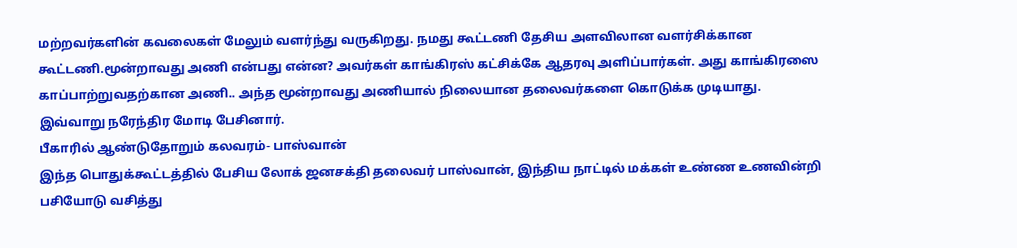மற்றவர்களின் கவலைகள் மேலும் வளர்ந்து வருகிறது. நமது கூட்டணி தேசிய அளவிலான வளர்சிக்கான கூட்டணி.மூன்றாவது அணி என்பது என்ன? அவர்கள் காங்கிரஸ் கட்சிக்கே ஆதரவு அளிப்பார்கள். அது காங்கிரஸை காப்பாற்றுவதற்கான அணி.. அந்த மூன்றாவது அணியால் நிலையான தலைவர்களை கொடுக்க முடியாது.
இவ்வாறு நரேந்திர மோடி பேசினார்.
பீகாரில் ஆண்டுதோறும் கலவரம்- பாஸ்வான்
இந்த பொதுக்கூட்டத்தில் பேசிய லோக் ஜனசக்தி தலைவர் பாஸ்வான், இந்திய நாட்டில் மக்கள் உண்ண உணவின்றி பசியோடு வசித்து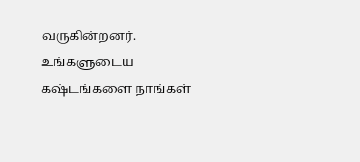வருகின்றனர். உங்களுடைய கஷ்டங்களை நாங்கள்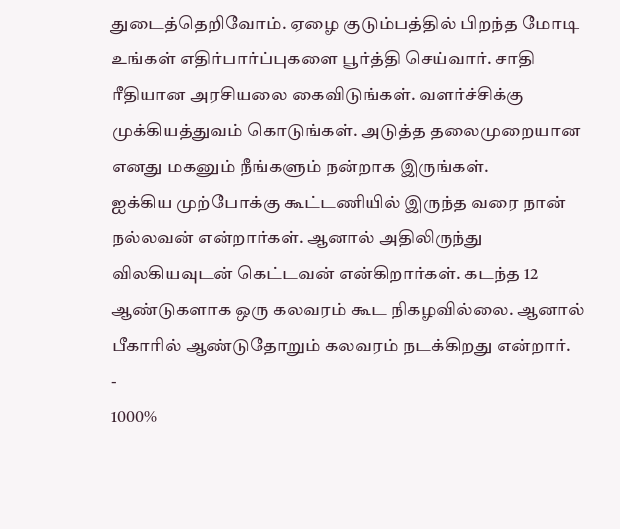துடைத்தெறிவோம். ஏழை குடும்பத்தில் பிறந்த மோடி உங்கள் எதிர்பார்ப்புகளை பூர்த்தி செய்வார். சாதி ரீதியான அரசியலை கைவிடுங்கள். வளர்ச்சிக்கு முக்கியத்துவம் கொடுங்கள். அடுத்த தலைமுறையான எனது மகனும் நீங்களும் நன்றாக இருங்கள்.
ஐக்கிய முற்போக்கு கூட்டணியில் இருந்த வரை நான் நல்லவன் என்றார்கள். ஆனால் அதிலிருந்து விலகியவுடன் கெட்டவன் என்கிறார்கள். கடந்த 12 ஆண்டுகளாக ஒரு கலவரம் கூட நிகழவில்லை. ஆனால் பீகாரில் ஆண்டுதோறும் கலவரம் நடக்கிறது என்றார்.
-
1000%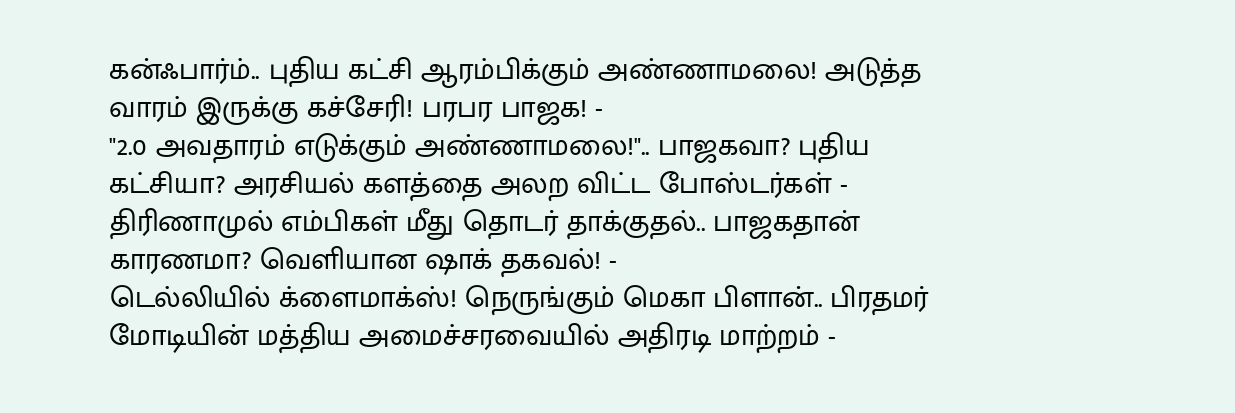கன்ஃபார்ம்.. புதிய கட்சி ஆரம்பிக்கும் அண்ணாமலை! அடுத்த வாரம் இருக்கு கச்சேரி! பரபர பாஜக! -
"2.0 அவதாரம் எடுக்கும் அண்ணாமலை!".. பாஜகவா? புதிய கட்சியா? அரசியல் களத்தை அலற விட்ட போஸ்டர்கள் -
திரிணாமுல் எம்பிகள் மீது தொடர் தாக்குதல்.. பாஜகதான் காரணமா? வெளியான ஷாக் தகவல்! -
டெல்லியில் க்ளைமாக்ஸ்! நெருங்கும் மெகா பிளான்.. பிரதமர் மோடியின் மத்திய அமைச்சரவையில் அதிரடி மாற்றம் -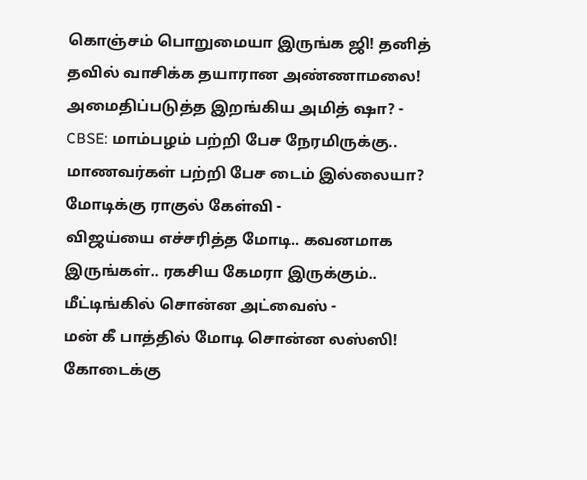கொஞ்சம் பொறுமையா இருங்க ஜி! தனித் தவில் வாசிக்க தயாரான அண்ணாமலை! அமைதிப்படுத்த இறங்கிய அமித் ஷா? -
CBSE: மாம்பழம் பற்றி பேச நேரமிருக்கு.. மாணவர்கள் பற்றி பேச டைம் இல்லையா? மோடிக்கு ராகுல் கேள்வி -
விஜய்யை எச்சரித்த மோடி.. கவனமாக இருங்கள்.. ரகசிய கேமரா இருக்கும்.. மீட்டிங்கில் சொன்ன அட்வைஸ் -
மன் கீ பாத்தில் மோடி சொன்ன லஸ்ஸி! கோடைக்கு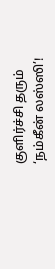குளிர்ச்சி தரும் ‘நம்கீன் லஸ்ஸி’!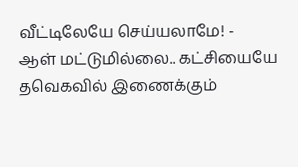வீட்டிலேயே செய்யலாமே! -
ஆள் மட்டுமில்லை.. கட்சியையே தவெகவில் இணைக்கும்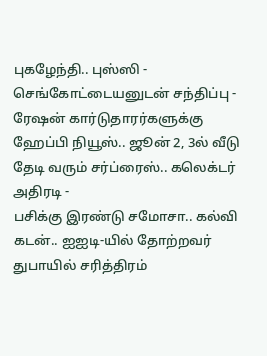புகழேந்தி.. புஸ்ஸி - செங்கோட்டையனுடன் சந்திப்பு -
ரேஷன் கார்டுதாரர்களுக்கு ஹேப்பி நியூஸ்.. ஜூன் 2, 3ல் வீடு தேடி வரும் சர்ப்ரைஸ்.. கலெக்டர் அதிரடி -
பசிக்கு இரண்டு சமோசா.. கல்வி கடன்.. ஐஐடி-யில் தோற்றவர் துபாயில் சரித்திரம்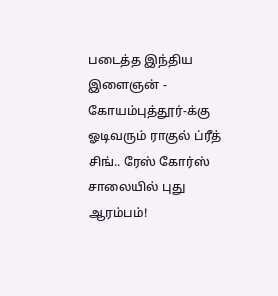படைத்த இந்திய இளைஞன் -
கோயம்புத்தூர்-க்கு ஓடிவரும் ராகுல் ப்ரீத் சிங்.. ரேஸ் கோர்ஸ் சாலையில் புது ஆரம்பம்!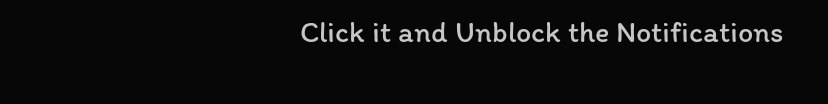Click it and Unblock the Notifications